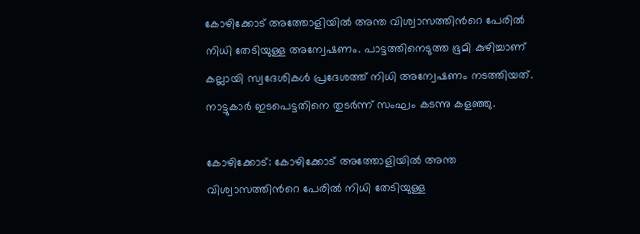കോഴിക്കോട് അത്തോളിയിൽ അന്ത വിശ്വാസത്തിന്‍റെ പേരിൽ നിധി തേടിയുള്ള അന്വേഷണം. പാട്ടത്തിനെടുത്ത ഭൂമി കുഴിച്ചാണ് കല്ലായി സ്വദേശികൾ പ്രദേശത്ത് നിധി അന്വേഷണം നടത്തിയത്. നാട്ടുകാർ ഇടപെട്ടതിനെ തുടർന്ന് സംഘം കടന്നു കളഞ്ഞു.

കോഴിക്കോട്: കോഴിക്കോട് അത്തോളിയിൽ അന്ത വിശ്വാസത്തിന്‍റെ പേരിൽ നിധി തേടിയുള്ള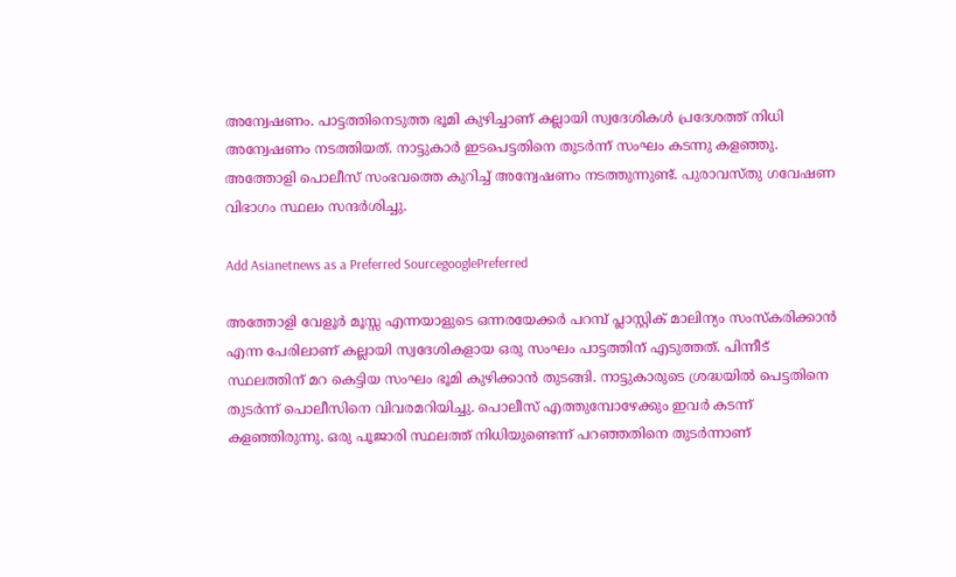അന്വേഷണം. പാട്ടത്തിനെടുത്ത ഭൂമി കുഴിച്ചാണ് കല്ലായി സ്വദേശികൾ പ്രദേശത്ത് നിധി അന്വേഷണം നടത്തിയത്. നാട്ടുകാർ ഇടപെട്ടതിനെ തുടർന്ന് സംഘം കടന്നു കളഞ്ഞു. അത്തോളി പൊലീസ് സംഭവത്തെ കുറിച്ച് അന്വേഷണം നടത്തുന്നുണ്ട്. പുരാവസ്തു ഗവേഷണ വിഭാഗം സ്ഥലം സന്ദർശിച്ചു.

Add Asianetnews as a Preferred SourcegooglePreferred

അത്തോളി വേളൂര്‍ മൂസ്സ എന്നയാളുടെ ഒന്നരയേക്കർ പറമ്പ് പ്ലാസ്റ്റിക് മാലിന്യം സംസ്കരിക്കാൻ എന്ന പേരിലാണ് കല്ലായി സ്വദേശികളായ ഒരു സംഘം പാട്ടത്തിന് എടുത്തത്. പിന്നീട് സ്ഥലത്തിന് മറ കെട്ടിയ സംഘം ഭൂമി കുഴിക്കാൻ തുടങ്ങി. നാട്ടുകാരുടെ ശ്രദ്ധയിൽ പെട്ടതിനെ തുടർന്ന് പൊലീസിനെ വിവരമറിയിച്ചു. പൊലീസ് എത്തുമ്പോഴേക്കും ഇവർ കടന്ന് കളഞ്ഞിരുന്നു. ഒരു പൂജാരി സ്ഥലത്ത് നിധിയുണ്ടെന്ന് പറഞ്ഞതിനെ തുടർന്നാണ്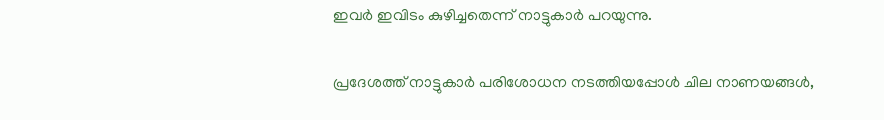ഇവർ ഇവിടം കുഴിച്ചതെന്ന് നാട്ടുകാർ പറയുന്നു.

പ്രദേശത്ത് നാട്ടുകാർ പരിശോധന നടത്തിയപ്പോൾ ചില നാണയങ്ങൾ,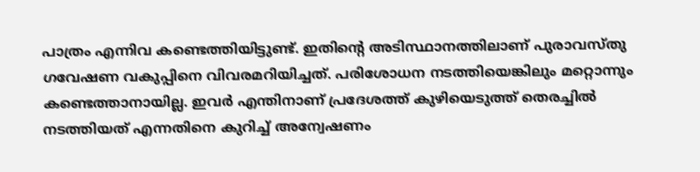പാത്രം എന്നിവ കണ്ടെത്തിയിട്ടുണ്ട്. ഇതിന്‍റെ അടിസ്ഥാനത്തിലാണ് പുരാവസ്തു ഗവേഷണ വകുപ്പിനെ വിവരമറിയിച്ചത്. പരിശോധന നടത്തിയെങ്കിലും മറ്റൊന്നും കണ്ടെത്താനായില്ല. ഇവർ എന്തിനാണ് പ്രദേശത്ത് കുഴിയെടുത്ത് തെരച്ചിൽ നടത്തിയത് എന്നതിനെ കുറിച്ച് അന്വേഷണം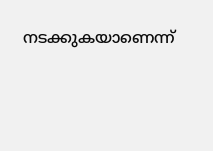നടക്കുകയാണെന്ന്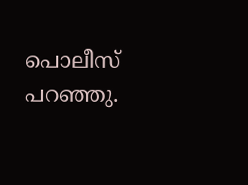പൊലീസ് പറഞ്ഞു.